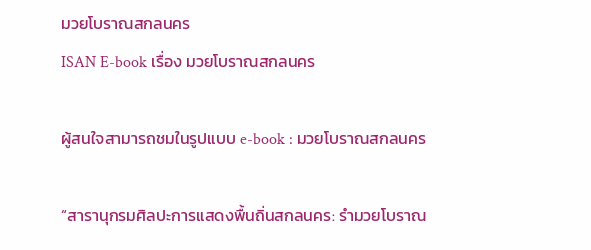มวยโบราณสกลนคร
ISAN E-book เรื่อง มวยโบราณสกลนคร

ผู้สนใจสามารถชมในรูปแบบ e-book : มวยโบราณสกลนคร

“สารานุกรมศิลปะการแสดงพื้นถิ่นสกลนคร: รำมวยโบราณ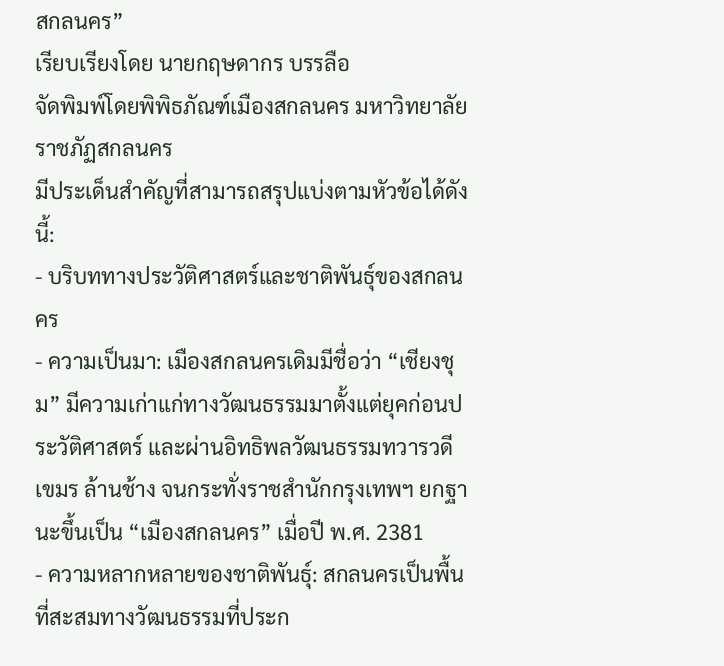สกลนคร”
เรียบเรียงโดย นายกฤษดากร บรรลือ
จัดพิมพ์โดยพิพิธภัณฑ์เมืองสกลนคร มหาวิทยาลัยราชภัฏสกลนคร
มีประเด็นสำคัญที่สามารถสรุปแบ่งตามหัวข้อได้ดังนี้:
- บริบททางประวัติศาสตร์และชาติพันธุ์ของสกลนคร
- ความเป็นมา: เมืองสกลนครเดิมมีชื่อว่า “เชียงชุม” มีความเก่าแก่ทางวัฒนธรรมมาตั้งแต่ยุคก่อนประวัติศาสตร์ และผ่านอิทธิพลวัฒนธรรมทวารวดี เขมร ล้านช้าง จนกระทั่งราชสำนักกรุงเทพฯ ยกฐานะขึ้นเป็น “เมืองสกลนคร” เมื่อปี พ.ศ. 2381
- ความหลากหลายของชาติพันธุ์: สกลนครเป็นพื้นที่สะสมทางวัฒนธรรมที่ประก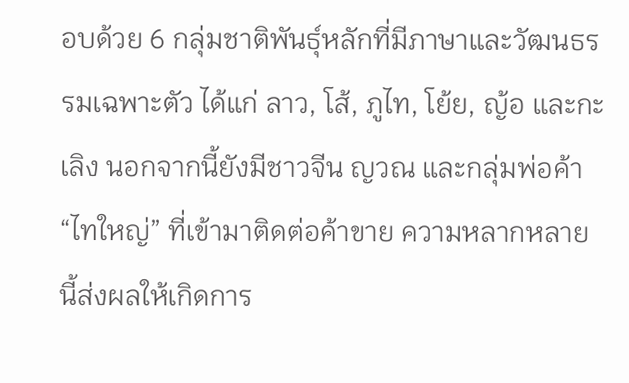อบด้วย 6 กลุ่มชาติพันธุ์หลักที่มีภาษาและวัฒนธรรมเฉพาะตัว ได้แก่ ลาว, โส้, ภูไท, โย้ย, ญ้อ และกะเลิง นอกจากนี้ยังมีชาวจีน ญวณ และกลุ่มพ่อค้า “ไทใหญ่” ที่เข้ามาติดต่อค้าขาย ความหลากหลายนี้ส่งผลให้เกิดการ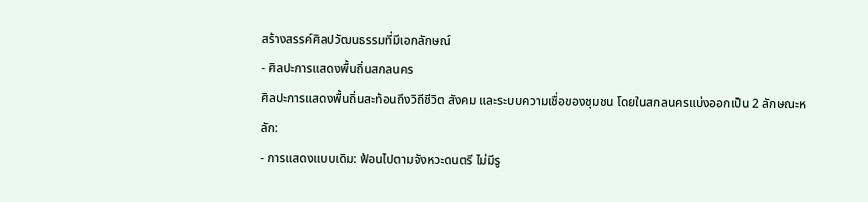สร้างสรรค์ศิลปวัฒนธรรมที่มีเอกลักษณ์
- ศิลปะการแสดงพื้นถิ่นสกลนคร
ศิลปะการแสดงพื้นถิ่นสะท้อนถึงวิถีชีวิต สังคม และระบบความเชื่อของชุมชน โดยในสกลนครแบ่งออกเป็น 2 ลักษณะหลัก:
- การแสดงแบบเดิม: ฟ้อนไปตามจังหวะดนตรี ไม่มีรู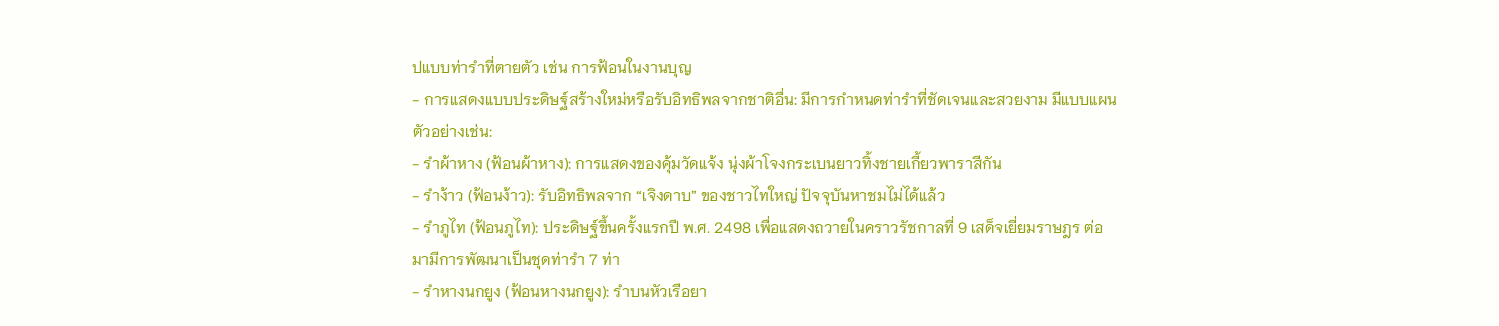ปแบบท่ารำที่ตายตัว เช่น การฟ้อนในงานบุญ
- การแสดงแบบประดิษฐ์สร้างใหม่หรือรับอิทธิพลจากชาติอื่น: มีการกำหนดท่ารำที่ชัดเจนและสวยงาม มีแบบแผน ตัวอย่างเช่น:
- รำผ้าหาง (ฟ้อนผ้าหาง): การแสดงของคุ้มวัดแจ้ง นุ่งผ้าโจงกระเบนยาวทิ้งชายเกี้ยวพาราสีกัน
- รำง้าว (ฟ้อนง้าว): รับอิทธิพลจาก “เจิงดาบ” ของชาวไทใหญ่ ปัจจุบันหาชมไม่ได้แล้ว
- รำภูไท (ฟ้อนภูไท): ประดิษฐ์ขึ้นครั้งแรกปี พ.ศ. 2498 เพื่อแสดงถวายในคราวรัชกาลที่ 9 เสด็จเยี่ยมราษฎร ต่อมามีการพัฒนาเป็นชุดท่ารำ 7 ท่า
- รำหางนกยูง (ฟ้อนหางนกยูง): รำบนหัวเรือยา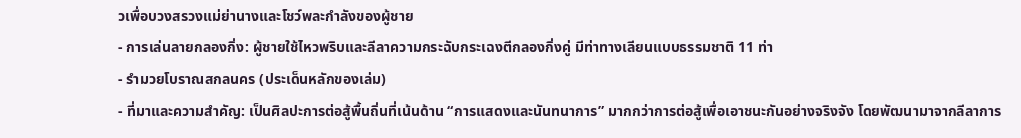วเพื่อบวงสรวงแม่ย่านางและโชว์พละกำลังของผู้ชาย
- การเล่นลายกลองกิ่ง: ผู้ชายใช้ไหวพริบและลีลาความกระฉับกระเฉงตีกลองกิ่งคู่ มีท่าทางเลียนแบบธรรมชาติ 11 ท่า
- รำมวยโบราณสกลนคร (ประเด็นหลักของเล่ม)
- ที่มาและความสำคัญ: เป็นศิลปะการต่อสู้พื้นถิ่นที่เน้นด้าน “การแสดงและนันทนาการ” มากกว่าการต่อสู้เพื่อเอาชนะกันอย่างจริงจัง โดยพัฒนามาจากลีลาการ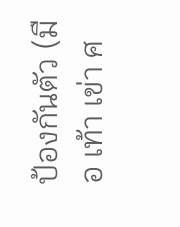ป้องกันตัว (มือ เท้า เข่า ศ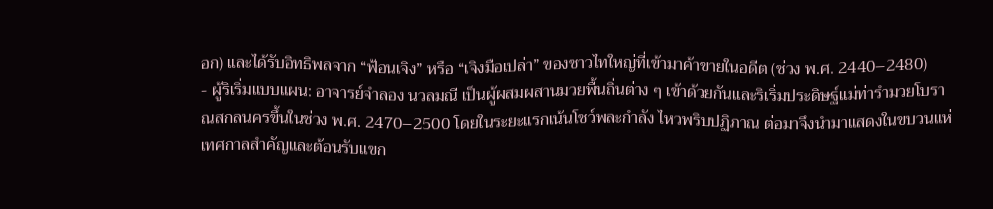อก) และได้รับอิทธิพลจาก “ฟ้อนเจิง” หรือ “เจิงมือเปล่า” ของชาวไทใหญ่ที่เข้ามาค้าขายในอดีต (ช่วง พ.ศ. 2440–2480)
- ผู้ริเริ่มแบบแผน: อาจารย์จำลอง นวลมณี เป็นผู้ผสมผสานมวยพื้นถิ่นต่าง ๆ เข้าด้วยกันและริเริ่มประดิษฐ์แม่ท่ารำมวยโบราณสกลนครขึ้นในช่วง พ.ศ. 2470–2500 โดยในระยะแรกเน้นโชว์พละกำลัง ไหวพริบปฏิภาณ ต่อมาจึงนำมาแสดงในขบวนแห่เทศกาลสำคัญและต้อนรับแขก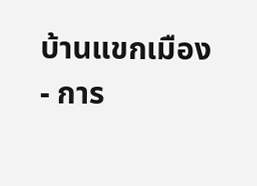บ้านแขกเมือง
- การ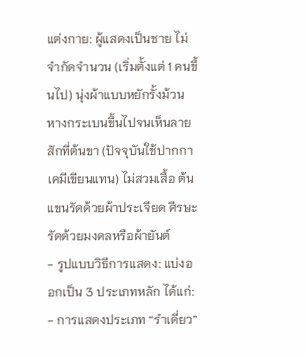แต่งกาย: ผู้แสดงเป็นชาย ไม่จำกัดจำนวน (เริ่มตั้งแต่ 1 คนขึ้นไป) นุ่งผ้าแบบหยักรั้งม้วนหางกระเบนขึ้นไปจนเห็นลายสักที่ต้นขา (ปัจจุบันใช้ปากกาเคมีเขียนแทน) ไม่สวมเสื้อ ต้นแขนรัดด้วยผ้าประเจียด ศีรษะรัดด้วยมงคลหรือผ้ายันต์
- รูปแบบวิธีการแสดง: แบ่งออกเป็น 3 ประเภทหลัก ได้แก่:
- การแสดงประเภท “รำเดี่ยว”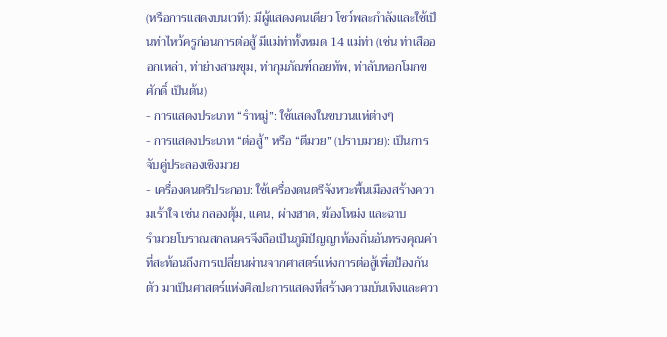(หรือการแสดงบนเวที): มีผู้แสดงคนเดียว โชว์พละกำลังและใช้เป็นท่าไหว้ครูก่อนการต่อสู้ มีแม่ท่าทั้งหมด 14 แม่ท่า (เช่น ท่าเสือออกเหล่า, ท่าย่างสามขุม, ท่ากุมภัณฑ์ถอยทัพ, ท่าลับหอกโมกขศักดิ์ เป็นต้น)
- การแสดงประเภท “รำหมู่”: ใช้แสดงในขบวนแห่ต่างๆ
- การแสดงประเภท “ต่อสู้” หรือ “ตีมวย” (ปราบมวย): เป็นการจับคู่ประลองเชิงมวย
- เครื่องดนตรีประกอบ: ใช้เครื่องดนตรีจังหวะพื้นเมืองสร้างความเร้าใจ เช่น กลองตุ้ม, แคน, ผ่างฮาด, ฆ้องโหม่ง และฉาบ
รำมวยโบราณสกลนครจึงถือเป็นภูมิปัญญาท้องถิ่นอันทรงคุณค่าที่สะท้อนถึงการเปลี่ยนผ่านจากศาสตร์แห่งการต่อสู้เพื่อป้องกันตัว มาเป็นศาสตร์แห่งศิลปะการแสดงที่สร้างความบันเทิงและควา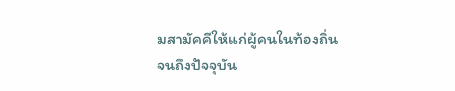มสามัคคีให้แก่ผู้คนในท้องถิ่นจนถึงปัจจุบัน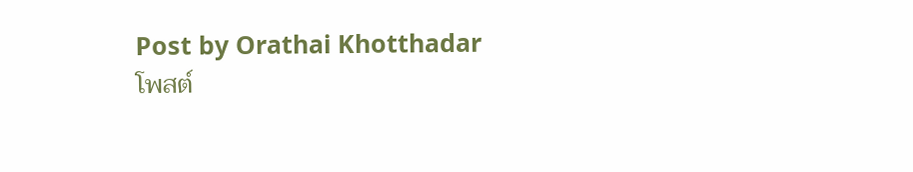Post by Orathai Khotthadar
โพสต์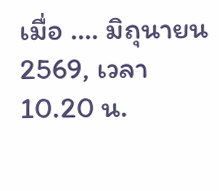เมื่อ …. มิถุนายน 2569, เวลา 10.20 น.